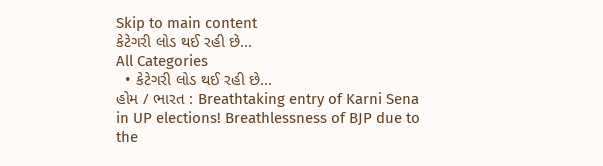Skip to main content
કેટેગરી લોડ થઈ રહી છે...
All Categories
  • કેટેગરી લોડ થઈ રહી છે...
હોમ / ભારત : Breathtaking entry of Karni Sena in UP elections! Breathlessness of BJP due to the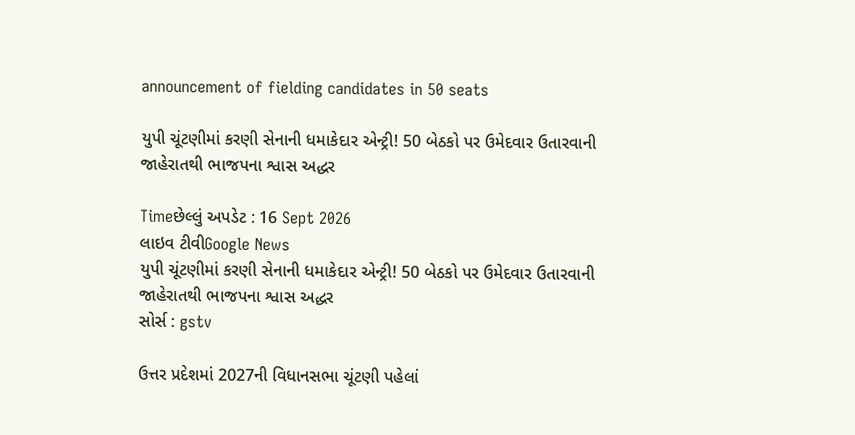announcement of fielding candidates in 50 seats

યુપી ચૂંટણીમાં કરણી સેનાની ધમાકેદાર એન્ટ્રી! 50 બેઠકો પર ઉમેદવાર ઉતારવાની જાહેરાતથી ભાજપના શ્વાસ અદ્ધર

Timeછેલ્લું અપડેટ : 16 Sept 2026
લાઇવ ટીવીGoogle News
યુપી ચૂંટણીમાં કરણી સેનાની ધમાકેદાર એન્ટ્રી! 50 બેઠકો પર ઉમેદવાર ઉતારવાની જાહેરાતથી ભાજપના શ્વાસ અદ્ધર
સોર્સ : gstv

ઉત્તર પ્રદેશમાં 2027ની વિધાનસભા ચૂંટણી પહેલાં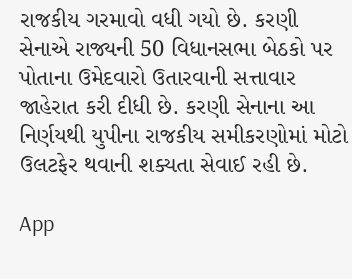રાજકીય ગરમાવો વધી ગયો છે. કરણી સેનાએ રાજ્યની 50 વિધાનસભા બેઠકો પર પોતાના ઉમેદવારો ઉતારવાની સત્તાવાર જાહેરાત કરી દીધી છે. કરણી સેનાના આ નિર્ણયથી યુપીના રાજકીય સમીકરણોમાં મોટો ઉલટફેર થવાની શક્યતા સેવાઈ રહી છે.

App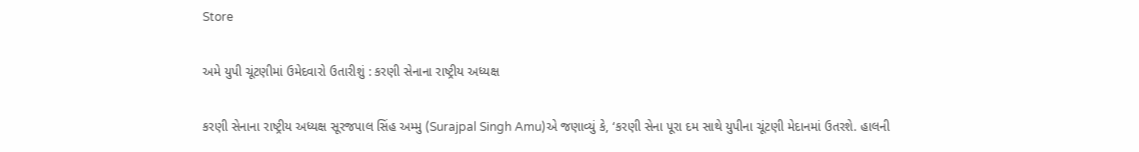Store

અમે યુપી ચૂંટણીમાં ઉમેદવારો ઉતારીશું : કરણી સેનાના રાષ્ટ્રીય અધ્યક્ષ

કરણી સેનાના રાષ્ટ્રીય અધ્યક્ષ સૂરજપાલ સિંહ અમ્મુ (Surajpal Singh Amu)એ જણાવ્યું કે, ‘કરણી સેના પૂરા દમ સાથે યુપીના ચૂંટણી મેદાનમાં ઉતરશે. હાલની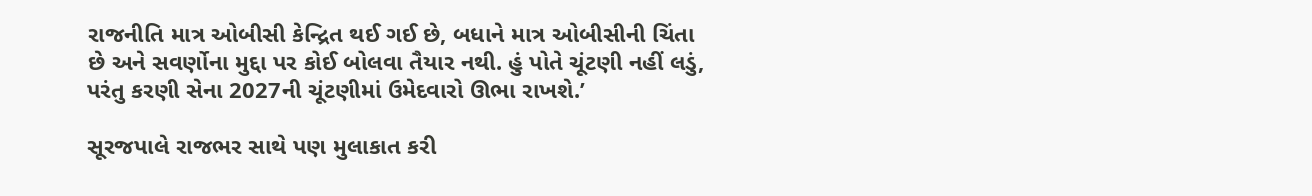રાજનીતિ માત્ર ઓબીસી કેન્દ્રિત થઈ ગઈ છે, બધાને માત્ર ઓબીસીની ચિંતા છે અને સવર્ણોના મુદ્દા પર કોઈ બોલવા તૈયાર નથી. હું પોતે ચૂંટણી નહીં લડું, પરંતુ કરણી સેના 2027ની ચૂંટણીમાં ઉમેદવારો ઊભા રાખશે.’

સૂરજપાલે રાજભર સાથે પણ મુલાકાત કરી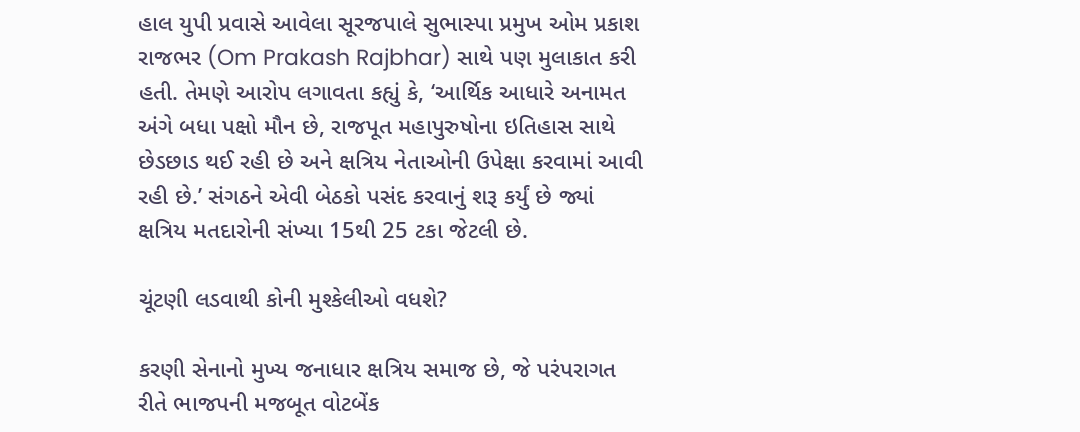હાલ યુપી પ્રવાસે આવેલા સૂરજપાલે સુભાસ્પા પ્રમુખ ઓમ પ્રકાશ રાજભર (Om Prakash Rajbhar) સાથે પણ મુલાકાત કરી હતી. તેમણે આરોપ લગાવતા કહ્યું કે, ‘આર્થિક આધારે અનામત અંગે બધા પક્ષો મૌન છે, રાજપૂત મહાપુરુષોના ઇતિહાસ સાથે છેડછાડ થઈ રહી છે અને ક્ષત્રિય નેતાઓની ઉપેક્ષા કરવામાં આવી રહી છે.’ સંગઠને એવી બેઠકો પસંદ કરવાનું શરૂ કર્યું છે જ્યાં ક્ષત્રિય મતદારોની સંખ્યા 15થી 25 ટકા જેટલી છે.

ચૂંટણી લડવાથી કોની મુશ્કેલીઓ વધશે?

કરણી સેનાનો મુખ્ય જનાધાર ક્ષત્રિય સમાજ છે, જે પરંપરાગત રીતે ભાજપની મજબૂત વોટબેંક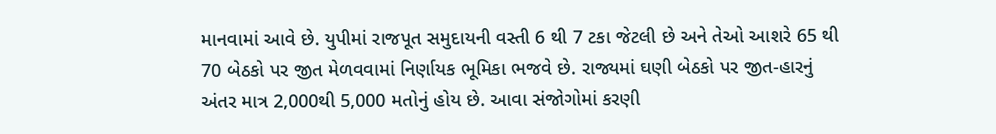માનવામાં આવે છે. યુપીમાં રાજપૂત સમુદાયની વસ્તી 6 થી 7 ટકા જેટલી છે અને તેઓ આશરે 65 થી 70 બેઠકો પર જીત મેળવવામાં નિર્ણાયક ભૂમિકા ભજવે છે. રાજ્યમાં ઘણી બેઠકો પર જીત-હારનું અંતર માત્ર 2,000થી 5,000 મતોનું હોય છે. આવા સંજોગોમાં કરણી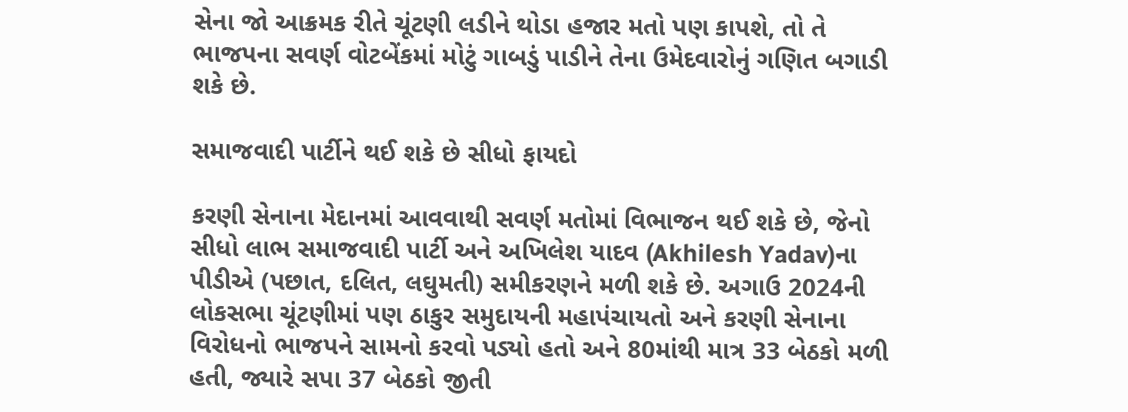સેના જો આક્રમક રીતે ચૂંટણી લડીને થોડા હજાર મતો પણ કાપશે, તો તે ભાજપના સવર્ણ વોટબેંકમાં મોટું ગાબડું પાડીને તેના ઉમેદવારોનું ગણિત બગાડી શકે છે.

સમાજવાદી પાર્ટીને થઈ શકે છે સીધો ફાયદો

કરણી સેનાના મેદાનમાં આવવાથી સવર્ણ મતોમાં વિભાજન થઈ શકે છે, જેનો સીધો લાભ સમાજવાદી પાર્ટી અને અખિલેશ યાદવ (Akhilesh Yadav)ના પીડીએ (પછાત, દલિત, લઘુમતી) સમીકરણને મળી શકે છે. અગાઉ 2024ની લોકસભા ચૂંટણીમાં પણ ઠાકુર સમુદાયની મહાપંચાયતો અને કરણી સેનાના વિરોધનો ભાજપને સામનો કરવો પડ્યો હતો અને 80માંથી માત્ર 33 બેઠકો મળી હતી, જ્યારે સપા 37 બેઠકો જીતી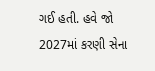ગઈ હતી. હવે જો 2027માં કરણી સેના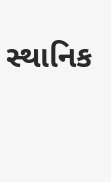સ્થાનિક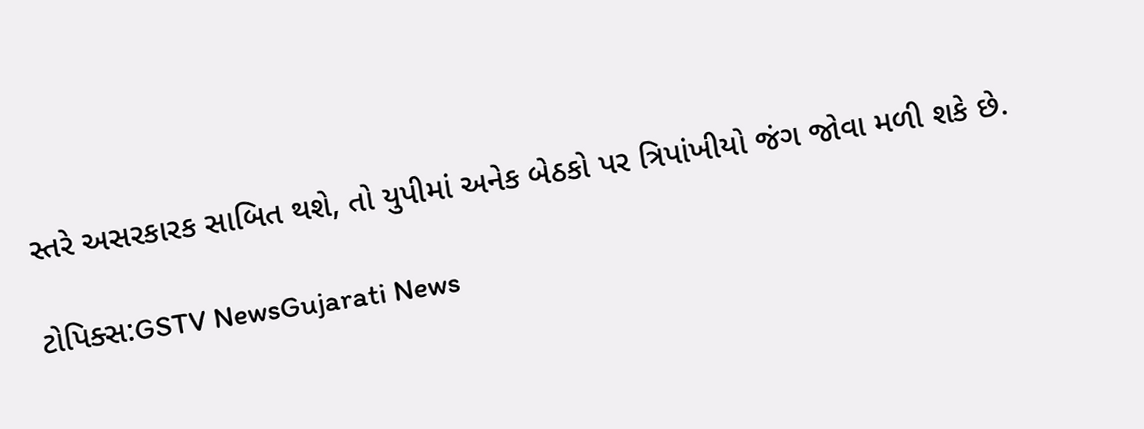સ્તરે અસરકારક સાબિત થશે, તો યુપીમાં અનેક બેઠકો પર ત્રિપાંખીયો જંગ જોવા મળી શકે છે.

ટોપિક્સ:GSTV NewsGujarati News